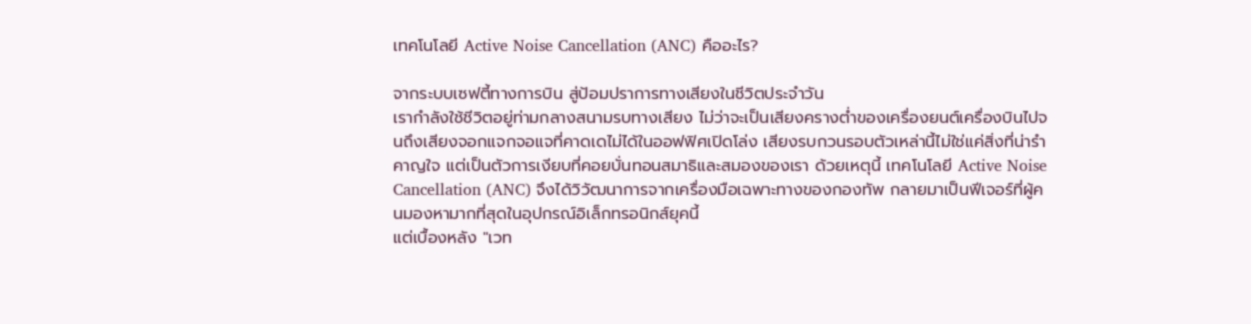เทคโนโลยี Active Noise Cancellation (ANC) คืออะไร?

จากระบบเซฟตี้ทางการบิน สู่ป้อมปราการทางเสียงในชีวิตประจำวัน
เรากำลังใช้ชีวิตอยู่ท่ามกลางสนามรบทางเสียง ไม่ว่าจะเป็นเสียงครางต่ำของเครื่องยนต์เครื่องบินไปจนถึงเสียงจอกแจกจอแจที่คาดเดไม่ได้ในออฟฟิศเปิดโล่ง เสียงรบกวนรอบตัวเหล่านี้ไม่ใช่แค่สิ่งที่น่ารำคาญใจ แต่เป็นตัวการเงียบที่คอยบั่นทอนสมาธิและสมองของเรา ด้วยเหตุนี้ เทคโนโลยี Active Noise Cancellation (ANC) จึงได้วิวัฒนาการจากเครื่องมือเฉพาะทางของกองทัพ กลายมาเป็นฟีเจอร์ที่ผู้คนมองหามากที่สุดในอุปกรณ์อิเล็กทรอนิกส์ยุคนี้
แต่เบื้องหลัง "เวท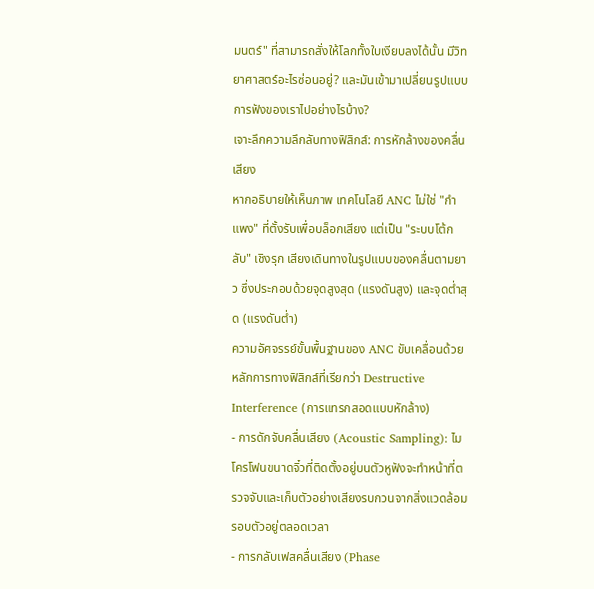มนตร์" ที่สามารถสั่งให้โลกทั้งใบเงียบลงได้นั้น มีวิทยาศาสตร์อะไรซ่อนอยู่? และมันเข้ามาเปลี่ยนรูปแบบการฟังของเราไปอย่างไรบ้าง?
เจาะลึกความลึกลับทางฟิสิกส์: การหักล้างของคลื่นเสียง
หากอธิบายให้เห็นภาพ เทคโนโลยี ANC ไม่ใช่ "กำแพง" ที่ตั้งรับเพื่อบล็อกเสียง แต่เป็น "ระบบโต้กลับ" เชิงรุก เสียงเดินทางในรูปแบบของคลื่นตามยาว ซึ่งประกอบด้วยจุดสูงสุด (แรงดันสูง) และจุดต่ำสุด (แรงดันต่ำ)
ความอัศจรรย์ขั้นพื้นฐานของ ANC ขับเคลื่อนด้วยหลักการทางฟิสิกส์ที่เรียกว่า Destructive Interference (การแทรกสอดแบบหักล้าง)
- การดักจับคลื่นเสียง (Acoustic Sampling): ไมโครโฟนขนาดจิ๋วที่ติดตั้งอยู่บนตัวหูฟังจะทำหน้าที่ตรวจจับและเก็บตัวอย่างเสียงรบกวนจากสิ่งแวดล้อมรอบตัวอยู่ตลอดเวลา
- การกลับเฟสคลื่นเสียง (Phase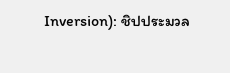Inversion): ชิปประมวล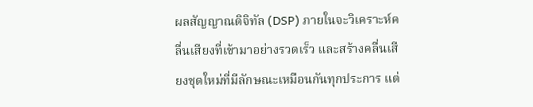ผลสัญญาณดิจิทัล (DSP) ภายในจะวิเคราะห์คลื่นเสียงที่เข้ามาอย่างรวดเร็ว และสร้างคลื่นเสียงชุดใหม่ที่มีลักษณะเหมือนกันทุกประการ แต่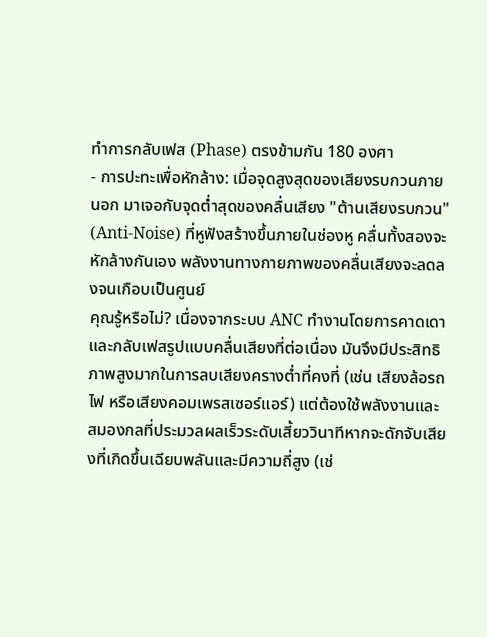ทำการกลับเฟส (Phase) ตรงข้ามกัน 180 องศา
- การปะทะเพื่อหักล้าง: เมื่อจุดสูงสุดของเสียงรบกวนภายนอก มาเจอกับจุดต่ำสุดของคลื่นเสียง "ต้านเสียงรบกวน" (Anti-Noise) ที่หูฟังสร้างขึ้นภายในช่องหู คลื่นทั้งสองจะหักล้างกันเอง พลังงานทางกายภาพของคลื่นเสียงจะลดลงจนเกือบเป็นศูนย์
คุณรู้หรือไม่? เนื่องจากระบบ ANC ทำงานโดยการคาดเดาและกลับเฟสรูปแบบคลื่นเสียงที่ต่อเนื่อง มันจึงมีประสิทธิภาพสูงมากในการลบเสียงครางต่ำที่คงที่ (เช่น เสียงล้อรถไฟ หรือเสียงคอมเพรสเซอร์แอร์) แต่ต้องใช้พลังงานและสมองกลที่ประมวลผลเร็วระดับเสี้ยววินาทีหากจะดักจับเสียงที่เกิดขึ้นเฉียบพลันและมีความถี่สูง (เช่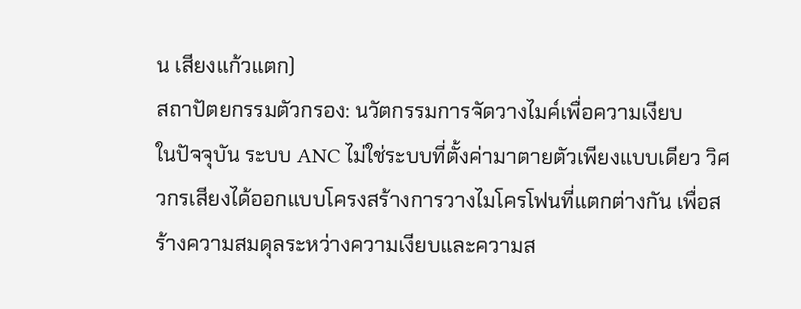น เสียงแก้วแตก)
สถาปัตยกรรมตัวกรอง: นวัตกรรมการจัดวางไมค์เพื่อความเงียบ
ในปัจจุบัน ระบบ ANC ไม่ใช่ระบบที่ตั้งค่ามาตายตัวเพียงแบบเดียว วิศวกรเสียงได้ออกแบบโครงสร้างการวางไมโครโฟนที่แตกต่างกัน เพื่อสร้างความสมดุลระหว่างความเงียบและความส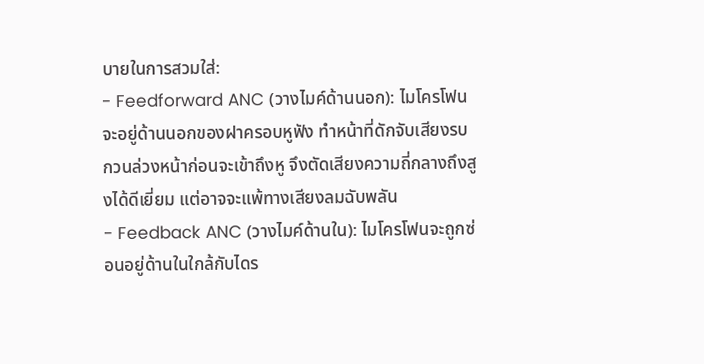บายในการสวมใส่:
- Feedforward ANC (วางไมค์ด้านนอก): ไมโครโฟนจะอยู่ด้านนอกของฝาครอบหูฟัง ทำหน้าที่ดักจับเสียงรบกวนล่วงหน้าก่อนจะเข้าถึงหู จึงตัดเสียงความถี่กลางถึงสูงได้ดีเยี่ยม แต่อาจจะแพ้ทางเสียงลมฉับพลัน
- Feedback ANC (วางไมค์ด้านใน): ไมโครโฟนจะถูกซ่อนอยู่ด้านในใกล้กับไดร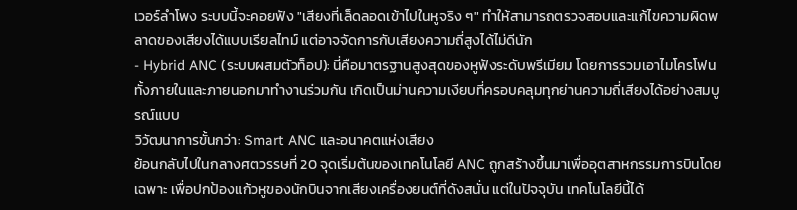เวอร์ลำโพง ระบบนี้จะคอยฟัง "เสียงที่เล็ดลอดเข้าไปในหูจริง ๆ" ทำให้สามารถตรวจสอบและแก้ไขความผิดพลาดของเสียงได้แบบเรียลไทม์ แต่อาจจัดการกับเสียงความถี่สูงได้ไม่ดีนัก
- Hybrid ANC (ระบบผสมตัวท็อป): นี่คือมาตรฐานสูงสุดของหูฟังระดับพรีเมียม โดยการรวมเอาไมโครโฟนทั้งภายในและภายนอกมาทำงานร่วมกัน เกิดเป็นม่านความเงียบที่ครอบคลุมทุกย่านความถี่เสียงได้อย่างสมบูรณ์แบบ
วิวัฒนาการขั้นกว่า: Smart ANC และอนาคตแห่งเสียง
ย้อนกลับไปในกลางศตวรรษที่ 20 จุดเริ่มต้นของเทคโนโลยี ANC ถูกสร้างขึ้นมาเพื่ออุตสาหกรรมการบินโดยเฉพาะ เพื่อปกป้องแก้วหูของนักบินจากเสียงเครื่องยนต์ที่ดังสนั่น แต่ในปัจจุบัน เทคโนโลยีนี้ได้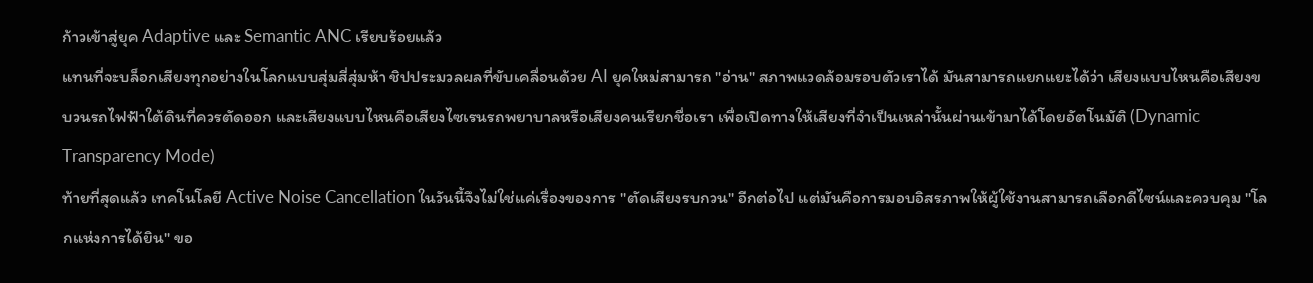ก้าวเข้าสู่ยุค Adaptive และ Semantic ANC เรียบร้อยแล้ว
แทนที่จะบล็อกเสียงทุกอย่างในโลกแบบสุ่มสี่สุ่มห้า ชิปประมวลผลที่ขับเคลื่อนด้วย AI ยุคใหม่สามารถ "อ่าน" สภาพแวดล้อมรอบตัวเราได้ มันสามารถแยกแยะได้ว่า เสียงแบบไหนคือเสียงขบวนรถไฟฟ้าใต้ดินที่ควรตัดออก และเสียงแบบไหนคือเสียงไซเรนรถพยาบาลหรือเสียงคนเรียกชื่อเรา เพื่อเปิดทางให้เสียงที่จำเป็นเหล่านั้นผ่านเข้ามาได้โดยอัตโนมัติ (Dynamic Transparency Mode)
ท้ายที่สุดแล้ว เทคโนโลยี Active Noise Cancellation ในวันนี้จึงไม่ใช่แค่เรื่องของการ "ตัดเสียงรบกวน" อีกต่อไป แต่มันคือการมอบอิสรภาพให้ผู้ใช้งานสามารถเลือกดีไซน์และควบคุม "โลกแห่งการได้ยิน" ขอ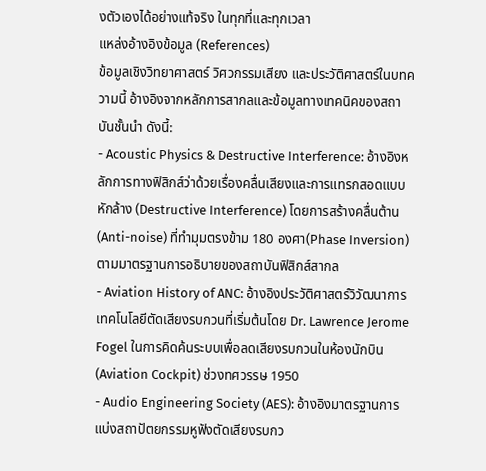งตัวเองได้อย่างแท้จริง ในทุกที่และทุกเวลา
แหล่งอ้างอิงข้อมูล (References)
ข้อมูลเชิงวิทยาศาสตร์ วิศวกรรมเสียง และประวัติศาสตร์ในบทความนี้ อ้างอิงจากหลักการสากลและข้อมูลทางเทคนิคของสถาบันชั้นนำ ดังนี้:
- Acoustic Physics & Destructive Interference: อ้างอิงหลักการทางฟิสิกส์ว่าด้วยเรื่องคลื่นเสียงและการแทรกสอดแบบหักล้าง (Destructive Interference) โดยการสร้างคลื่นต้าน (Anti-noise) ที่ทำมุมตรงข้าม 180 องศา(Phase Inversion) ตามมาตรฐานการอธิบายของสถาบันฟิสิกส์สากล
- Aviation History of ANC: อ้างอิงประวัติศาสตร์วิวัฒนาการเทคโนโลยีตัดเสียงรบกวนที่เริ่มต้นโดย Dr. Lawrence Jerome Fogel ในการคิดค้นระบบเพื่อลดเสียงรบกวนในห้องนักบิน (Aviation Cockpit) ช่วงทศวรรษ 1950
- Audio Engineering Society (AES): อ้างอิงมาตรฐานการแบ่งสถาปัตยกรรมหูฟังตัดเสียงรบกว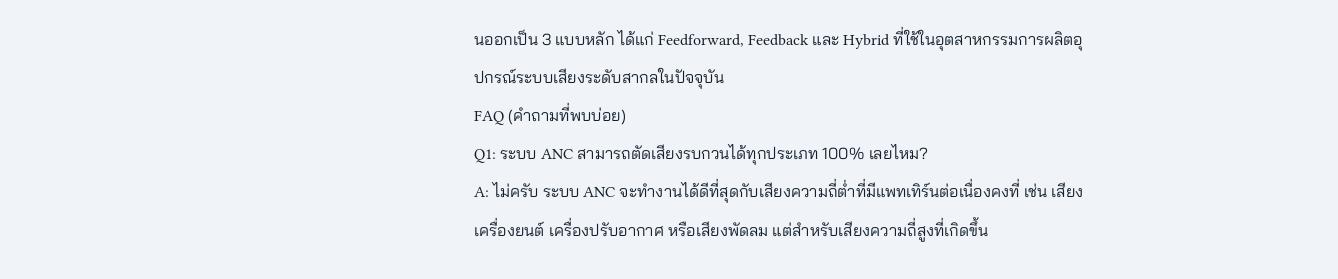นออกเป็น 3 แบบหลัก ได้แก่ Feedforward, Feedback และ Hybrid ที่ใช้ในอุตสาหกรรมการผลิตอุปกรณ์ระบบเสียงระดับสากลในปัจจุบัน
FAQ (คำถามที่พบบ่อย)
Q1: ระบบ ANC สามารถตัดเสียงรบกวนได้ทุกประเภท 100% เลยไหม?
A: ไม่ครับ ระบบ ANC จะทำงานได้ดีที่สุดกับเสียงความถี่ต่ำที่มีแพทเทิร์นต่อเนื่องคงที่ เช่น เสียงเครื่องยนต์ เครื่องปรับอากาศ หรือเสียงพัดลม แต่สำหรับเสียงความถี่สูงที่เกิดขึ้น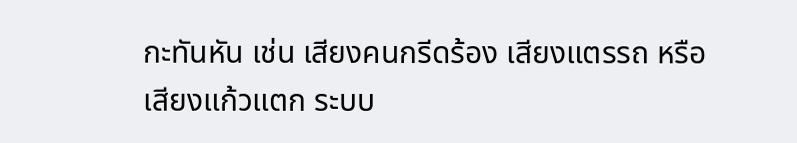กะทันหัน เช่น เสียงคนกรีดร้อง เสียงแตรรถ หรือเสียงแก้วแตก ระบบ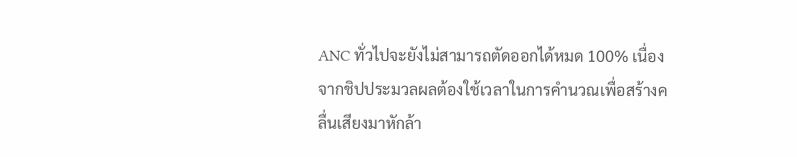ANC ทั่วไปจะยังไม่สามารถตัดออกได้หมด 100% เนื่องจากชิปประมวลผลต้องใช้เวลาในการคำนวณเพื่อสร้างคลื่นเสียงมาหักล้า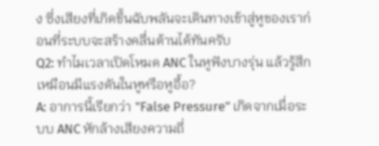ง ซึ่งเสียงที่เกิดขึ้นฉับพลันจะเดินทางเข้าสู่หูของเราก่อนที่ระบบจะสร้างคลื่นต้านได้ทันครับ
Q2: ทำไมเวลาเปิดโหมด ANC ในหูฟังบางรุ่น แล้วรู้สึกเหมือนมีแรงดันในหูหรือหูอื้อ?
A: อาการนี้เรียกว่า "False Pressure" เกิดจากเมื่อระบบ ANC หักล้างเสียงความถี่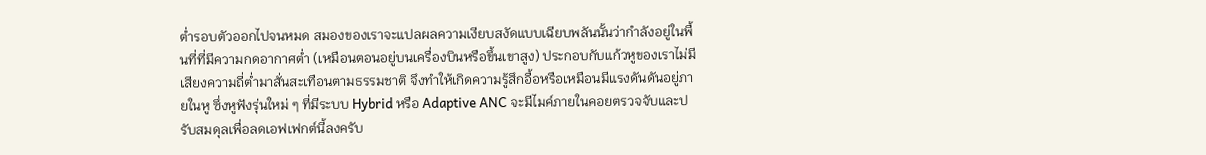ต่ำรอบตัวออกไปจนหมด สมองของเราจะแปลผลความเงียบสงัดแบบเฉียบพลันนั้นว่ากำลังอยู่ในพื้นที่ที่มีความกดอากาศต่ำ (เหมือนตอนอยู่บนเครื่องบินหรือขึ้นเขาสูง) ประกอบกับแก้วหูของเราไม่มีเสียงความถี่ต่ำมาสั่นสะเทือนตามธรรมชาติ จึงทำให้เกิดความรู้สึกอื้อหรือเหมือนมีแรงดันดันอยู่ภายในหู ซึ่งหูฟังรุ่นใหม่ ๆ ที่มีระบบ Hybrid หรือ Adaptive ANC จะมีไมค์ภายในคอยตรวจจับและปรับสมดุลเพื่อลดเอฟเฟกต์นี้ลงครับ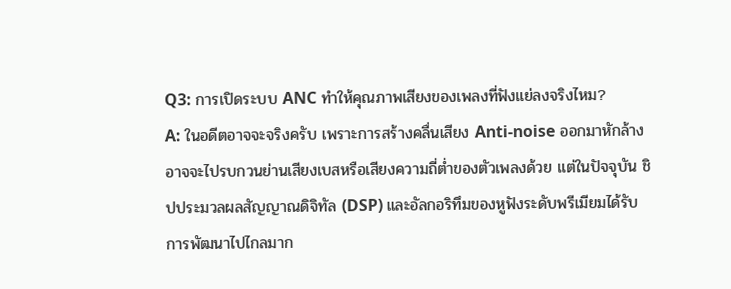Q3: การเปิดระบบ ANC ทำให้คุณภาพเสียงของเพลงที่ฟังแย่ลงจริงไหม?
A: ในอดีตอาจจะจริงครับ เพราะการสร้างคลื่นเสียง Anti-noise ออกมาหักล้าง อาจจะไปรบกวนย่านเสียงเบสหรือเสียงความถี่ต่ำของตัวเพลงด้วย แต่ในปัจจุบัน ชิปประมวลผลสัญญาณดิจิทัล (DSP) และอัลกอริทึมของหูฟังระดับพรีเมียมได้รับการพัฒนาไปไกลมาก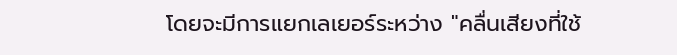โดยจะมีการแยกเลเยอร์ระหว่าง "คลื่นเสียงที่ใช้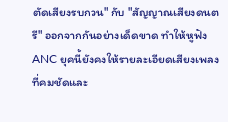ตัดเสียงรบกวน" กับ "สัญญาณเสียงดนตรี" ออกจากกันอย่างเด็ดขาด ทำให้หูฟัง ANC ยุคนี้ยังคงให้รายละเอียดเสียงเพลงที่คมชัดและ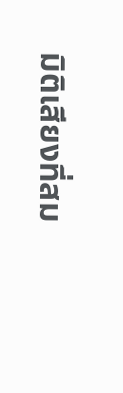มิติเสียงที่สม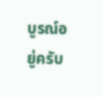บูรณ์อยู่ครับ